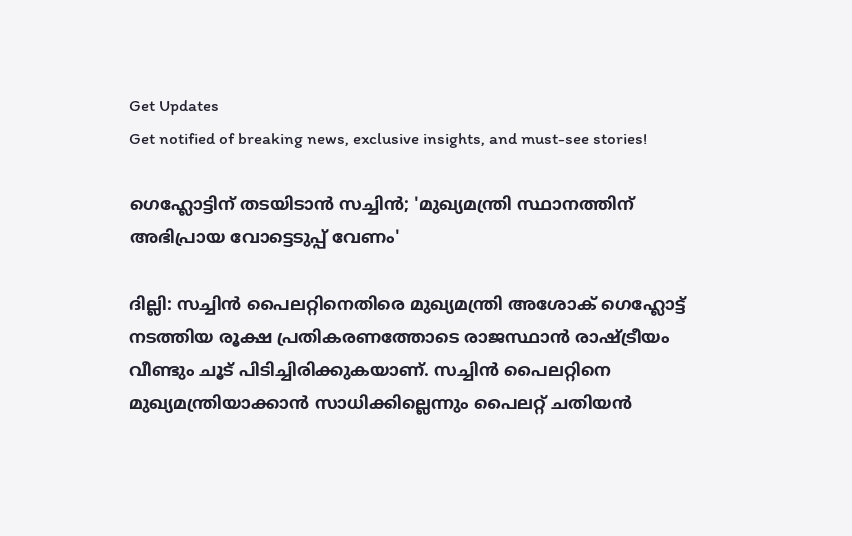Get Updates
Get notified of breaking news, exclusive insights, and must-see stories!

ഗെഹ്ലോട്ടിന് തടയിടാൻ സച്ചിൻ; 'മുഖ്യമന്ത്രി സ്ഥാനത്തിന് അഭിപ്രായ വോട്ടെടുപ്പ് വേണം'

ദില്ലി: സച്ചിൻ പൈലറ്റിനെതിരെ മുഖ്യമന്ത്രി അശോക് ഗെഹ്ലോട്ട് നടത്തിയ രൂക്ഷ പ്രതികരണത്തോടെ രാജസ്ഥാൻ രാഷ്ട്രീയം വീണ്ടും ചൂട് പിടിച്ചിരിക്കുകയാണ്. സച്ചിൻ പൈലറ്റിനെ മുഖ്യമന്ത്രിയാക്കാൻ സാധിക്കില്ലെന്നും പൈലറ്റ് ചതിയൻ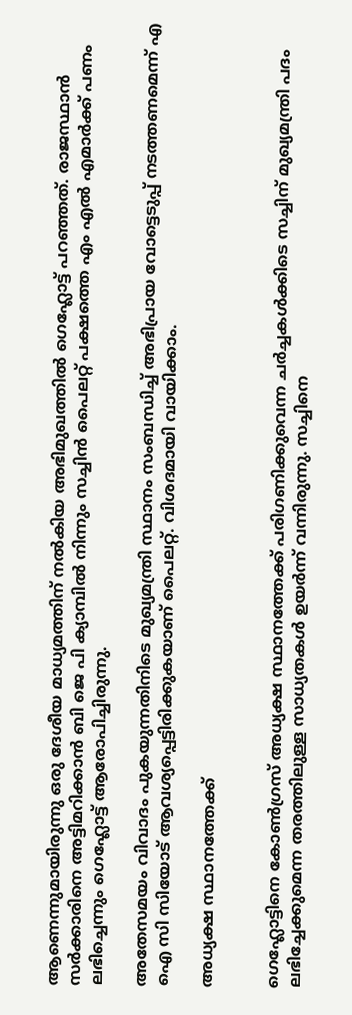ആണെന്നുമായിരുന്നു ഒരു ദേശീയ മാധ്യമത്തിന് നൽകിയ അഭിമുഖത്തിൽ ഗെഹ്ലോട്ട് പറഞ്ഞത്. രാജസ്ഥാൻ സർക്കാരിനെ അട്ടിമറിക്കാൻ ബി ജെ പി ക്യാമ്പിൽ നിന്നും സച്ചിൻ പൈലറ്റ് പക്ഷത്തെ എം എൽ എമാർക്ക് പണം ലഭിച്ചെന്നും ഗെഹ്ലോട്ട് ആരോപിച്ചിരുന്നു.

അതേസമയം വിവാദം പുകയുന്നതിനിടെ മുഖ്യമന്ത്രി സ്ഥാനം സംബന്ധിച്ച് അഭിപ്രായ വോട്ടെടുപ്പ് നടത്തണമെന്ന് എ ഐ സി സിയോട് ആവശ്യപ്പെട്ടിരിക്കുകയാണ് പൈലറ്റ്. വിശദമായി വായിക്കാം.

അധ്യക്ഷ സ്ഥാനത്തേക്ക്


ഗെഹ്ലോട്ടിനെ കോൺഗ്രസ് അധ്യക്ഷ സ്ഥാനത്തേക്ക് പരിഗണിക്കുവെന്ന ചർച്ചകൾക്കിടെ സച്ചിന് മുഖ്യമന്ത്രി പദം ലഭിച്ചേക്കുമെന്ന തരത്തിലുള്ള സാധ്യതകൾ ഉയർന്ന് വന്നിരുന്നു. സച്ചിനെ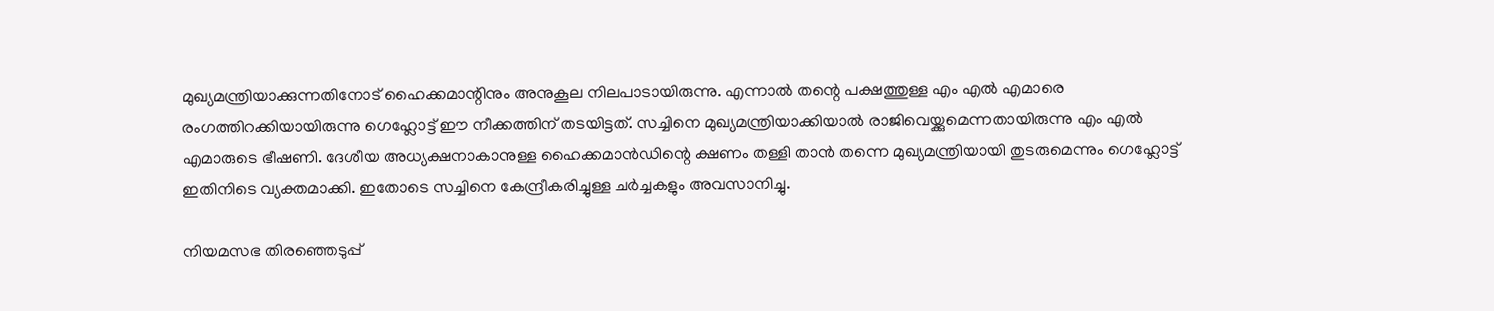മുഖ്യമന്ത്രിയാക്കുന്നതിനോട് ഹൈക്കമാന്റിനും അനുകൂല നിലപാടായിരുന്നു. എന്നാൽ തന്റെ പക്ഷത്തുള്ള എം എൽ എമാരെ രംഗത്തിറക്കിയായിരുന്നു ഗെഹ്ലോട്ട് ഈ നീക്കത്തിന് തടയിട്ടത്. സച്ചിനെ മുഖ്യമന്ത്രിയാക്കിയാൽ രാജിവെയ്ക്കുമെന്നതായിരുന്നു എം എൽ എമാരുടെ ഭീഷണി. ദേശീയ അധ്യക്ഷനാകാനുള്ള ഹൈക്കമാന്‍‍ഡിന്റെ ക്ഷണം തള്ളി താൻ തന്നെ മുഖ്യമന്ത്രിയായി തുടരുമെന്നും ഗെഹ്ലോട്ട് ഇതിനിടെ വ്യക്തമാക്കി. ഇതോടെ സച്ചിനെ കേന്ദ്രീകരിച്ചുള്ള ചർച്ചകളും അവസാനിച്ചു.

നിയമസഭ തിരഞ്ഞെടുപ്പ്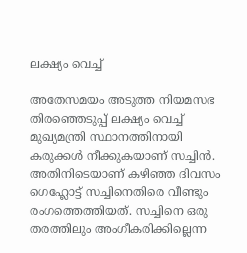ലക്ഷ്യം വെച്ച്

അതേസമയം അടുത്ത നിയമസഭ തിരഞ്ഞെടുപ്പ് ലക്ഷ്യം വെച്ച് മുഖ്യമന്ത്രി സ്ഥാനത്തിനായി കരുക്കൾ നീക്കുകയാണ് സച്ചിൻ. അതിനിടെയാണ് കഴിഞ്ഞ ദിവസം ഗെഹ്ലോട്ട് സച്ചിനെതിരെ വീണ്ടും രംഗത്തെത്തിയത്. സച്ചിനെ ഒരു തരത്തിലും അംഗീകരിക്കില്ലെന്ന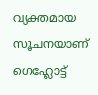വ്യക്തമായ സൂചനയാണ് ഗെഹ്ലോട്ട്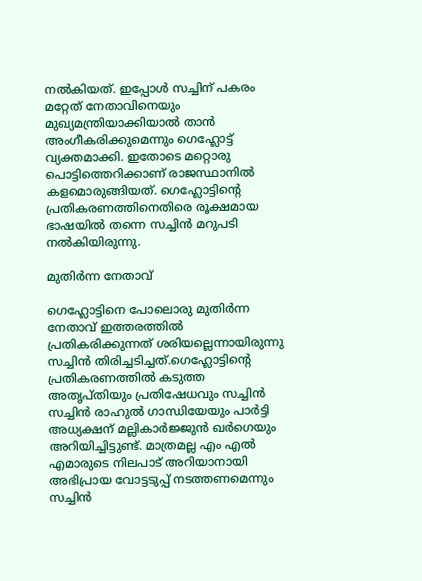നൽകിയത്. ഇപ്പോൾ സച്ചിന് പകരം മറ്റേത് നേതാവിനെയും മുഖ്യമന്ത്രിയാക്കിയാൽ താൻ അംഗീകരിക്കുമെന്നും ഗെഹ്ലോട്ട് വ്യക്തമാക്കി. ഇതോടെ മറ്റൊരു പൊട്ടിത്തെറിക്കാണ് രാജസ്ഥാനിൽ കളമൊരുങ്ങിയത്. ഗെഹ്ലോട്ടിന്റെ പ്രതികരണത്തിനെതിരെ രൂക്ഷമായ ഭാഷയിൽ തന്നെ സച്ചിൻ മറുപടി നൽകിയിരുന്നു.

മുതിർന്ന നേതാവ്

ഗെഹ്ലോട്ടിനെ പോലൊരു മുതിർന്ന നേതാവ് ഇത്തരത്തിൽ പ്രതികരിക്കുന്നത് ശരിയല്ലെന്നായിരുന്നു സച്ചിൻ തിരിച്ചടിച്ചത്.ഗെഹ്ലോട്ടിന്റെ പ്രതികരണത്തിൽ കടുത്ത അതൃപ്തിയും പ്രതിഷേധവും സച്ചിൻ സച്ചിന്‍ രാഹുല്‍ ഗാന്ധിയേയും പാർട്ടി അധ്യക്ഷന് മല്ലികാര്‍ജ്ജുന്‍ ഖര്‍ഗെയും അറിയിച്ചിട്ടുണ്ട്. മാത്രമല്ല എം എൽ എമാരുടെ നിലപാട് അറിയാനായി അഭിപ്രായ വോട്ടടുപ്പ് നടത്തണമെന്നും സച്ചിൻ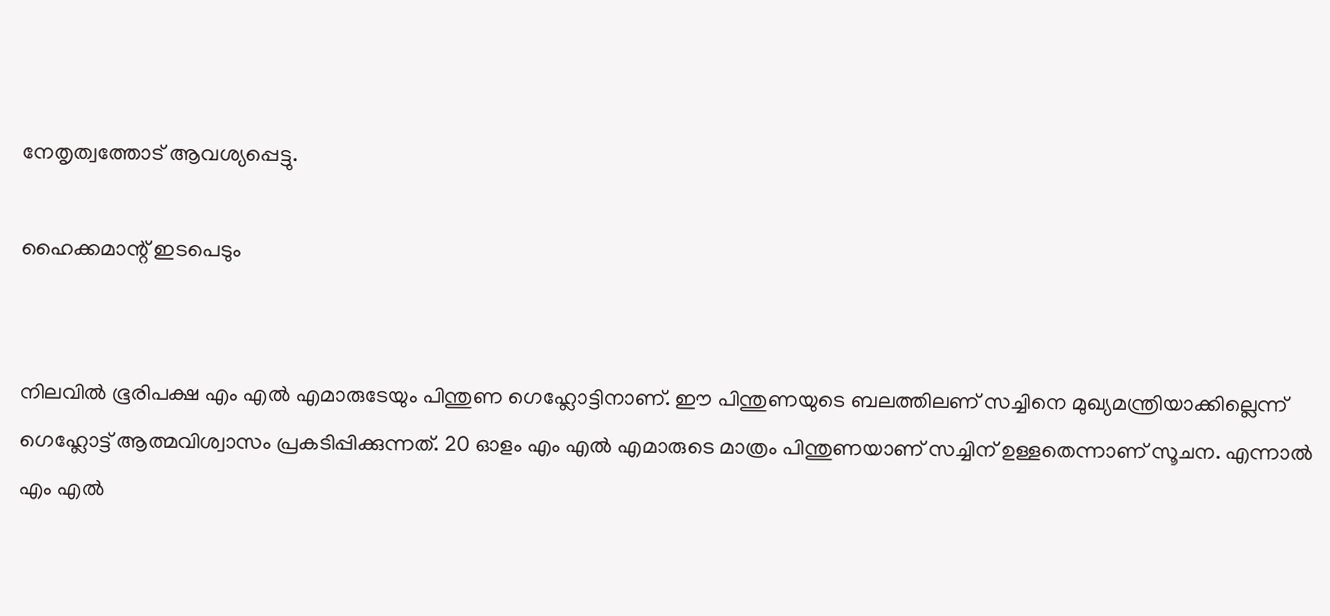നേതൃത്വത്തോട് ആവശ്യപ്പെട്ടു.

ഹൈക്കമാന്റ് ഇടപെടും


നിലവിൽ ഭൂരിപക്ഷ എം എൽ എമാരുടേയും പിന്തുണ ഗെഹ്ലോട്ടിനാണ്. ഈ പിന്തുണയുടെ ബലത്തിലണ് സച്ചിനെ മുഖ്യമന്ത്രിയാക്കില്ലെന്ന് ഗെഹ്ലോട്ട് ആത്മവിശ്വാസം പ്രകടിപ്പിക്കുന്നത്. 20 ഓളം എം എൽ എമാരുടെ മാത്രം പിന്തുണയാണ് സച്ചിന് ഉള്ളതെന്നാണ് സൂചന. എന്നാൽ എം എൽ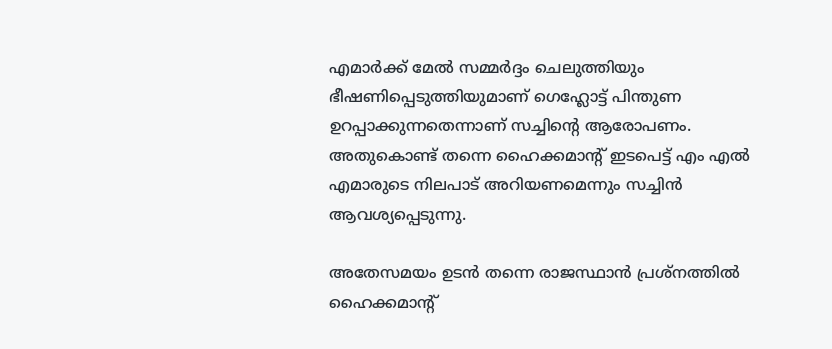എമാർക്ക് മേൽ സമ്മർദ്ദം ചെലുത്തിയും ഭീഷണിപ്പെടുത്തിയുമാണ് ഗെഹ്ലോട്ട് പിന്തുണ ഉറപ്പാക്കുന്നതെന്നാണ് സച്ചിന്റെ ആരോപണം. അതുകൊണ്ട് തന്നെ ഹൈക്കമാന്റ് ഇടപെട്ട് എം എൽ എമാരുടെ നിലപാട് അറിയണമെന്നും സച്ചിൻ ആവശ്യപ്പെടുന്നു.

അതേസമയം ഉടൻ തന്നെ രാജസ്ഥാൻ പ്രശ്നത്തിൽ ഹൈക്കമാന്റ്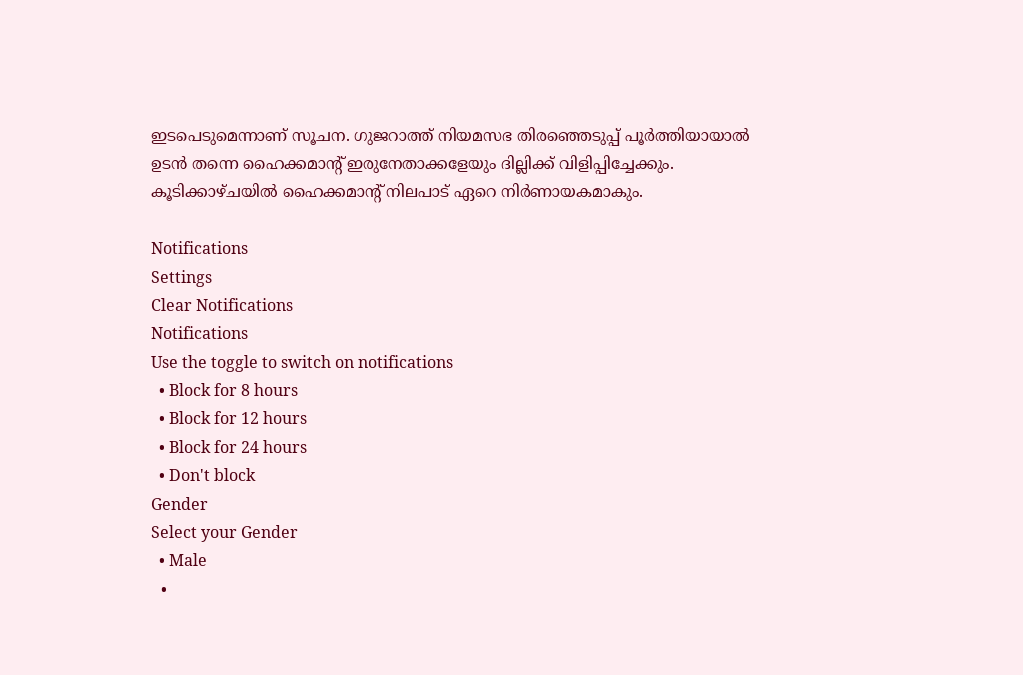ഇടപെടുമെന്നാണ് സൂചന. ഗുജറാത്ത് നിയമസഭ തിരഞ്ഞെടുപ്പ് പൂർത്തിയായാൽ ഉടൻ തന്നെ ഹൈക്കമാന്റ് ഇരുനേതാക്കളേയും ദില്ലിക്ക് വിളിപ്പിച്ചേക്കും. കൂടിക്കാഴ്ചയിൽ ഹൈക്കമാന്റ് നിലപാട് ഏറെ നിർണായകമാകും.

Notifications
Settings
Clear Notifications
Notifications
Use the toggle to switch on notifications
  • Block for 8 hours
  • Block for 12 hours
  • Block for 24 hours
  • Don't block
Gender
Select your Gender
  • Male
  •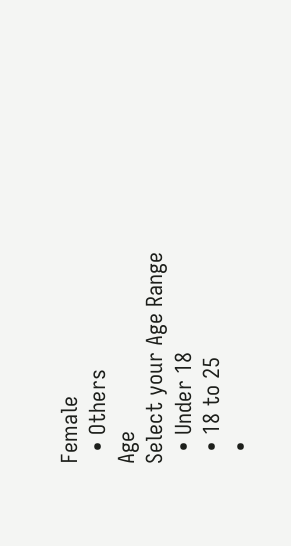Female
  • Others
Age
Select your Age Range
  • Under 18
  • 18 to 25
  •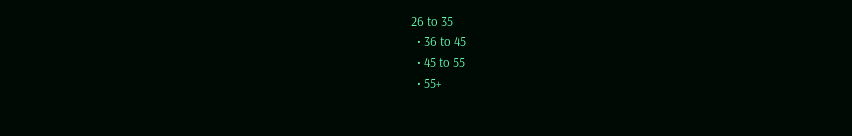26 to 35
  • 36 to 45
  • 45 to 55
  • 55+